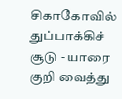சிகாகோவில் துப்பாக்கிச் சூடு - யாரை குறி வைத்து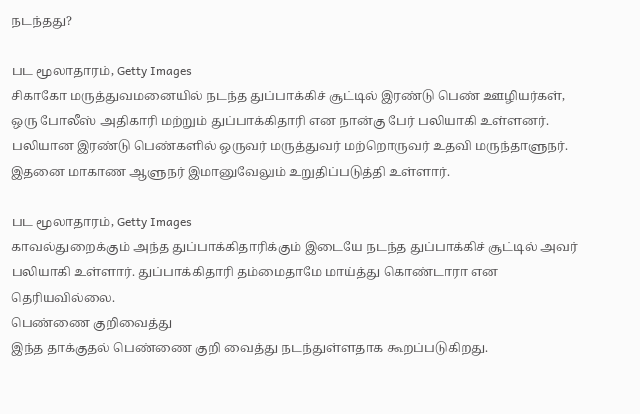நடந்தது?

பட மூலாதாரம், Getty Images
சிகாகோ மருத்துவமனையில் நடந்த துப்பாக்கிச் சூட்டில் இரண்டு பெண் ஊழியர்கள், ஒரு போலீஸ் அதிகாரி மற்றும் துப்பாக்கிதாரி என நான்கு பேர் பலியாகி உள்ளனர்.
பலியான இரண்டு பெண்களில் ஒருவர் மருத்துவர் மற்றொருவர் உதவி மருந்தாளுநர்.
இதனை மாகாண ஆளுநர் இமானுவேலும் உறுதிப்படுத்தி உள்ளார்.

பட மூலாதாரம், Getty Images
காவல்துறைக்கும் அந்த துப்பாக்கிதாரிக்கும் இடையே நடந்த துப்பாக்கிச் சூட்டில் அவர் பலியாகி உள்ளார். துப்பாக்கிதாரி தம்மைதாமே மாய்த்து கொண்டாரா என தெரியவில்லை.
பெண்ணை குறிவைத்து
இந்த தாக்குதல் பெண்ணை குறி வைத்து நடந்துள்ளதாக கூறப்படுகிறது.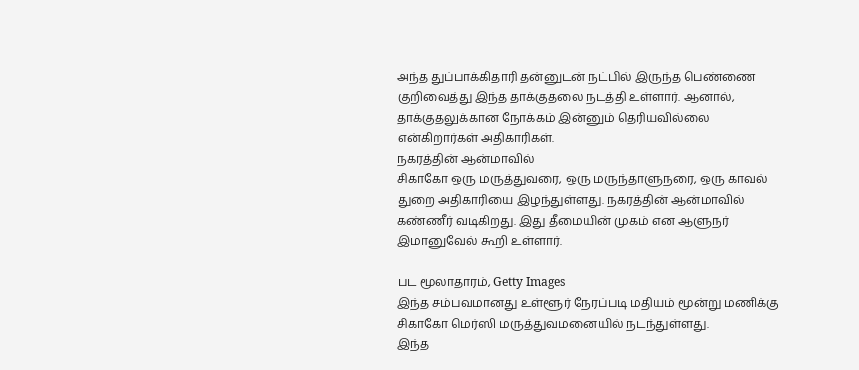அந்த துப்பாக்கிதாரி தன்னுடன் நட்பில் இருந்த பெண்ணை குறிவைத்து இந்த தாக்குதலை நடத்தி உள்ளார். ஆனால், தாக்குதலுக்கான நோக்கம் இன்னும் தெரியவில்லை என்கிறார்கள் அதிகாரிகள்.
நகரத்தின் ஆன்மாவில்
சிகாகோ ஒரு மருத்துவரை, ஒரு மருந்தாளுநரை, ஒரு காவல் துறை அதிகாரியை இழந்துள்ளது. நகரத்தின் ஆன்மாவில் கண்ணீர் வடிகிறது. இது தீமையின் முகம் என ஆளுநர் இமானுவேல் கூறி உள்ளார்.

பட மூலாதாரம், Getty Images
இந்த சம்பவமானது உள்ளூர் நேரப்படி மதியம் மூன்று மணிக்கு சிகாகோ மெர்ஸி மருத்துவமனையில் நடந்துள்ளது.
இந்த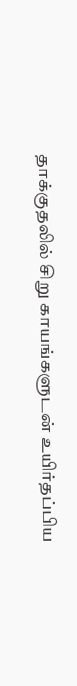தாக்குதலில் சிறு காயங்களுடன் உயிர்தப்பிய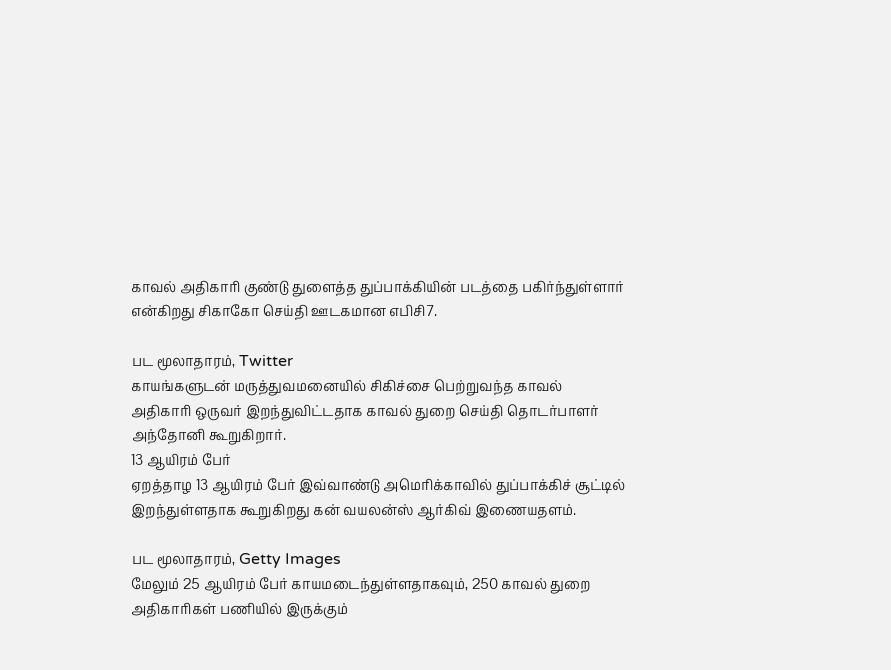காவல் அதிகாரி குண்டு துளைத்த துப்பாக்கியின் படத்தை பகிர்ந்துள்ளார் என்கிறது சிகாகோ செய்தி ஊடகமான எபிசி7.

பட மூலாதாரம், Twitter
காயங்களுடன் மருத்துவமனையில் சிகிச்சை பெற்றுவந்த காவல் அதிகாரி ஒருவர் இறந்துவிட்டதாக காவல் துறை செய்தி தொடர்பாளர் அந்தோனி கூறுகிறார்.
13 ஆயிரம் பேர்
ஏறத்தாழ 13 ஆயிரம் பேர் இவ்வாண்டு அமெரிக்காவில் துப்பாக்கிச் சூட்டில் இறந்துள்ளதாக கூறுகிறது கன் வயலன்ஸ் ஆர்கிவ் இணையதளம்.

பட மூலாதாரம், Getty Images
மேலும் 25 ஆயிரம் பேர் காயமடைந்துள்ளதாகவும், 250 காவல் துறை அதிகாரிகள் பணியில் இருக்கும்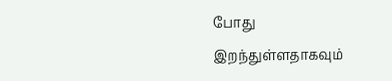போது இறந்துள்ளதாகவும்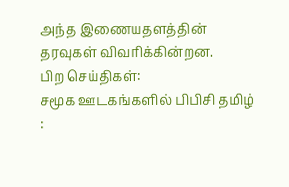அந்த இணையதளத்தின் தரவுகள் விவரிக்கின்றன.
பிற செய்திகள்:
சமூக ஊடகங்களில் பிபிசி தமிழ் :